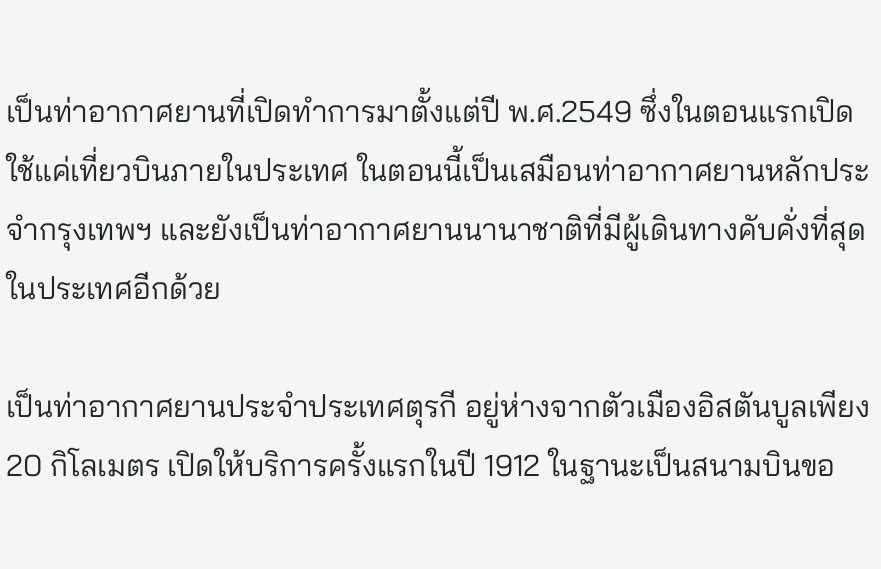เป็นท่าอากาศยานที่เปิดทำการมาตั้งแต่ปี พ.ศ.2549 ซึ่งในตอนแรกเปิดใช้แค่เที่ยวบินภายในประเทศ ในตอนนี้เป็นเสมือนท่าอากาศยานหลักประจำกรุงเทพฯ และยังเป็นท่าอากาศยานนานาชาติที่มีผู้เดินทางคับคั่งที่สุดในประเทศอีกด้วย

เป็นท่าอากาศยานประจำประเทศตุรกี อยู่ห่างจากตัวเมืองอิสตันบูลเพียง 20 กิโลเมตร เปิดให้บริการครั้งแรกในปี 1912 ในฐานะเป็นสนามบินขอ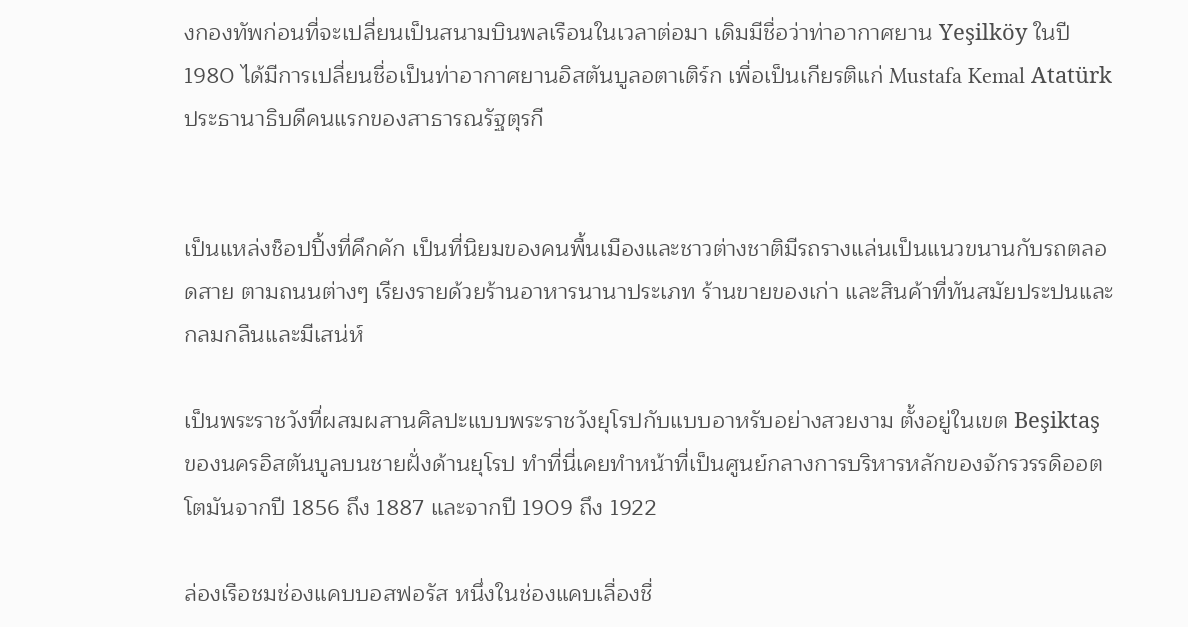งกองทัพก่อนที่จะเปลี่ยนเป็นสนามบินพลเรือนในเวลาต่อมา เดิมมีชื่อว่าท่าอากาศยาน Yeşilköy ในปี 1980 ได้มีการเปลี่ยนชื่อเป็นท่าอากาศยานอิสตันบูลอตาเติร์ก เพื่อเป็นเกียรติแก่ Mustafa Kemal Atatürk ประธานาธิบดีคนแรกของสาธารณรัฐตุรกี


เป็นแหล่งช็อปปิ้งที่คึกคัก เป็นที่นิยมของคนพื้นเมืองและชาวต่างชาติมีรถรางแล่นเป็นแนวขนานกับรถตลอดสาย ตามถนนต่างๆ เรียงรายด้วยร้านอาหารนานาประเภท ร้านขายของเก่า และสินค้าที่ทันสมัยประปนและกลมกลืนและมีเสน่ห์

เป็นพระราชวังที่ผสมผสานศิลปะแบบพระราชวังยุโรปกับแบบอาหรับอย่างสวยงาม ตั้งอยู่ในเขต Beşiktaş ของนครอิสตันบูลบนชายฝั่งด้านยุโรป ทำที่นี่เคยทำหน้าที่เป็นศูนย์กลางการบริหารหลักของจักรวรรดิออตโตมันจากปี 1856 ถึง 1887 และจากปี 1909 ถึง 1922

ล่องเรือชมช่องแคบบอสฟอรัส หนึ่งในช่องแคบเลื่องชื่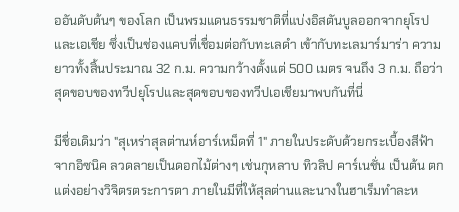ออันดับต้นๆ ของโลก เป็นพรมแดนธรรมชาติที่แบ่งอิสตันบูลออกจากยุโรปและเอเชีย ซึ่งเป็นช่องแคบที่เชื่อมต่อกับทะเลดำ เข้ากับทะเลมาร์มาร่า ความยาวทั้งสิ้นประมาณ 32 ก.ม. ความกว้างตั้งแต่ 500 เมตร จนถึง 3 ก.ม. ถือว่าสุดขอบของทวีปยุโรปและสุดขอบของทวีปเอเชียมาพบกันที่นี่

มีชื่อเดิมว่า "สุเหร่าสุลต่านห์อาร์เหม็ดที่ 1" ภายในประดับด้วยกระเบื้องสีฟ้าจากอิซนิค ลวดลายเป็นดอกไม้ต่างๆ เช่นกุหลาบ ทิวลิป คาร์เนชั่น เป็นต้น ตกแต่งอย่างวิจิตรตระการตา ภายในมีที่ให้สุลต่านและนางในฮาเร็มทำละห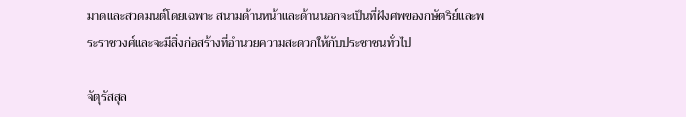มาดและสวดมนต์โดยเฉพาะ สนามด้านหน้าและด้านนอกจะเป็นที่ฝังศพของกษัตริย์และพระราชวงศ์และจะมีสิ่งก่อสร้างที่อำนวยความสะดวกให้กับประชาชนทั่วไป

จัตุรัสสุล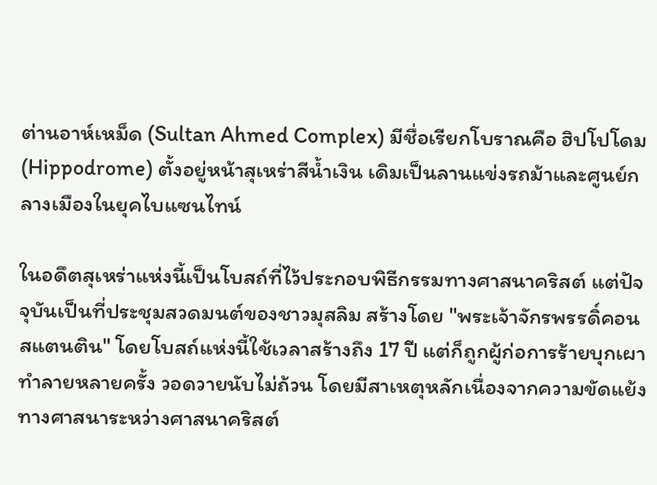ต่านอาห์เหม็ด (Sultan Ahmed Complex) มีชื่อเรียกโบราณคือ ฮิปโปโดม (Hippodrome) ตั้งอยู่หน้าสุเหร่าสีน้ำเงิน เดิมเป็นลานแข่งรถม้าและศูนย์กลางเมืองในยุคไบแซนไทน์

ในอดึตสุเหร่าแห่งนี้เป็นโบสถ์ที่ไว้ประกอบพิธีกรรมทางศาสนาคริสต์ แต่ปัจจุบันเป็นที่ประชุมสวดมนต์ของชาวมุสลิม สร้างโดย "พระเจ้าจักรพรรดิ์คอนสแตนติน" โดยโบสถ์แห่งนี้ใช้เวลาสร้างถึง 17 ปี แต่ก็ถูกผู้ก่อการร้ายบุกเผาทำลายหลายครั้ง วอดวายนับไม่ถ้วน โดยมีสาเหตุหลักเนื่องจากความขัดแย้งทางศาสนาระหว่างศาสนาคริสต์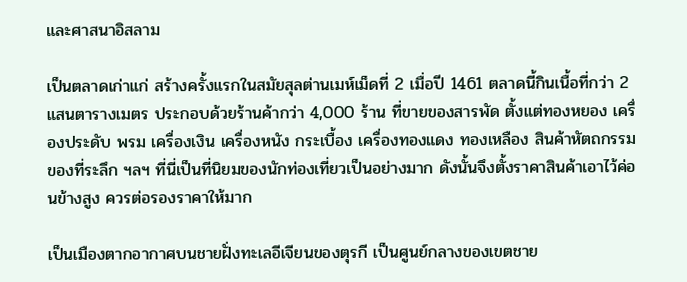และศาสนาอิสลาม

เป็นตลาดเก่าแก่ สร้างครั้งแรกในสมัยสุลต่านเมห์เม็ดที่ 2 เมื่อปี 1461 ตลาดนี้กินเนื้อที่กว่า 2 แสนตารางเมตร ประกอบด้วยร้านค้ากว่า 4,000 ร้าน ที่ขายของสารพัด ตั้งแต่ทองหยอง เครื่องประดับ พรม เครื่องเงิน เครื่องหนัง กระเบื้อง เครื่องทองแดง ทองเหลือง สินค้าหัตถกรรม ของที่ระลึก ฯลฯ ที่นี่เป็นที่นิยมของนักท่องเที่ยวเป็นอย่างมาก ดังนั้นจึงตั้งราคาสินค้าเอาไว้ค่อนข้างสูง ควรต่อรองราคาให้มาก

เป็นเมืองตากอากาศบนชายฝั่งทะเลอีเจียนของตุรกี เป็นศูนย์กลางของเขตชาย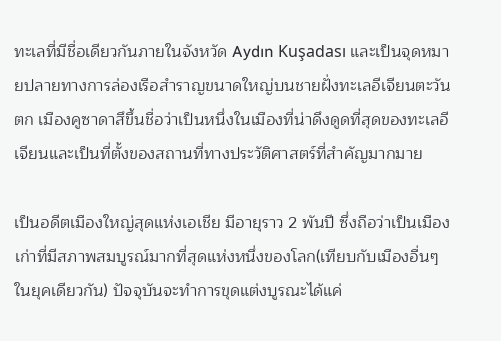ทะเลที่มีชื่อเดียวกันภายในจังหวัด Aydın Kuşadası และเป็นจุดหมายปลายทางการล่องเรือสำราญขนาดใหญ่บนชายฝั่งทะเลอีเจียนตะวันตก เมืองคูซาดาสึขึ้นชื่อว่าเป็นหนึ่งในเมืองที่น่าดึงดูดที่สุดของทะเลอีเจียนและเป็นที่ตั้งของสถานที่ทางประวัติศาสตร์ที่สำคัญมากมาย

เป็นอดีตเมืองใหญ่สุดแห่งเอเชีย มีอายุราว 2 พันปี ซึ่งถือว่าเป็นเมืองเก่าที่มีสภาพสมบูรณ์มากที่สุดแห่งหนึ่งของโลก(เทียบกับเมืองอื่นๆในยุคเดียวกัน) ปัจจุบันจะทำการขุดแต่งบูรณะได้แค่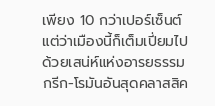เพียง 10 กว่าเปอร์เซ็นต์ แต่ว่าเมืองนี้ก็เต็มเปี่ยมไปด้วยเสน่ห์แห่งอารยธรรมกรีก-โรมันอันสุดคลาสสิค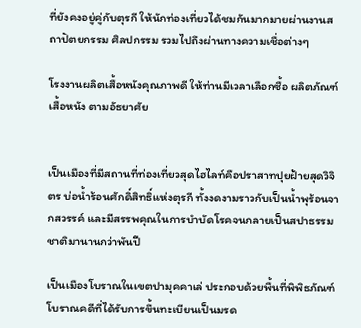ที่ยังคงอยู่คู่กับตุรกี ให้นักท่องเที่ยวได้ชมกันมากมายผ่านงานสถาปัตยกรรม ศิลปกรรม รวมไปถึงผ่านทางความเชื่อต่างๆ

โรงงานผลิตเสื้อหนังคุณภาพดี ให้ท่านมีเวลาเลือกซื้อ ผลิตภัณฑ์เสื้อหนัง ตามอัธยาศัย


เป็นเมืองที่มีสถานที่ท่องเที่ยวสุดไฮไลท์คือปราสาทปุยฝ้ายสุดวิจิตร บ่อน้ำร้อนศักดิ์สิทธิ์แห่งตุรกี ทั้งงดงามราวกับเป็นน้ำพุร้อนจากสวรรค์ และมีสรรพคุณในการบำบัดโรคจนกลายเป็นสปาธรรมชาติมานานกว่าพันปี

เป็นเมืองโบราณในเขตปามุคคาเล่ ประกอบด้วยพื้นที่พิพิธภัณฑ์โบราณคดีที่ได้รับการขึ้นทะเบียนเป็นมรด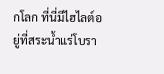กโลก ที่นี่มีไฮไลต์อยู่ที่สระน้ำแร่โบรา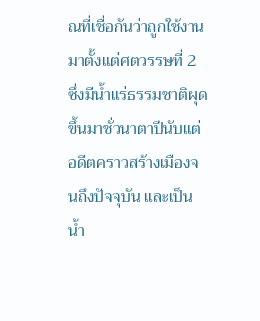ณที่เชื่อกันว่าถูกใช้งานมาตั้งแต่ศตวรรษที่ 2 ซึ่งมีน้ำแร่ธรรมชาติผุดขึ้นมาชั่วนาตาปีนับแต่อดีตคราวสร้างเมืองจนถึงปัจจุบัน และเป็นน้ำ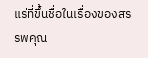แร่ที่ขึ้นชื่อในเรื่องของสรรพคุณ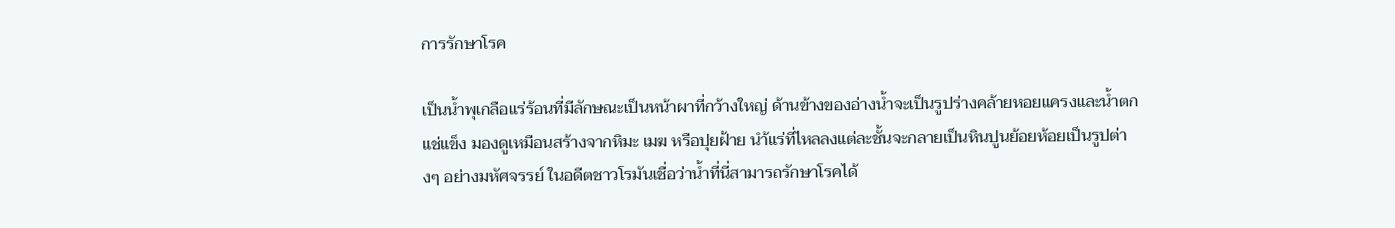การรักษาโรค

เป็นน้ำพุเกลือแร่ร้อนที่มีลักษณะเป็นหน้าผาที่กว้างใหญ่ ด้านข้างของอ่างน้ำจะเป็นรูปร่างคล้ายหอยแครงและน้ำตกแช่แข็ง มองดูเหมือนสร้างจากหิมะ เมฆ หรือปุยฝ้าย นำ้แร่ที่ไหลลงแต่ละชั้นจะกลายเป็นหินปูนย้อยห้อยเป็นรูปต่างๆ อย่างมหัศจรรย์ ในอดีตชาวโรมันเชื่อว่าน้ำที่นี่สามารถรักษาโรคได้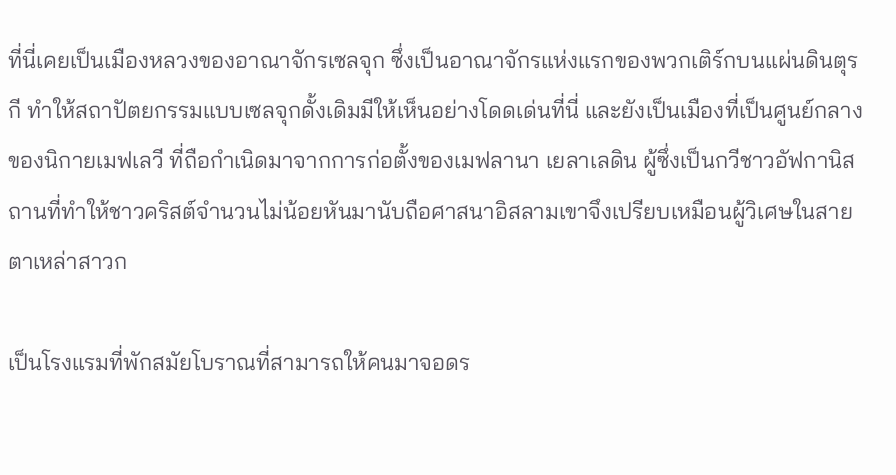ที่นี่เคยเป็นเมืองหลวงของอาณาจักรเซลจุก ซึ่งเป็นอาณาจักรแห่งแรกของพวกเติร์กบนแผ่นดินตุรกี ทำให้สถาปัตยกรรมแบบเซลจุกดั้งเดิมมีให้เห็นอย่างโดดเด่นที่นี่ และยังเป็นเมืองที่เป็นศูนย์กลางของนิกายเมฟเลวี ที่ถือกำเนิดมาจากการก่อตั้งของเมฟลานา เยลาเลดิน ผู้ซึ่งเป็นกวีชาวอัฟกานิสถานที่ทำให้ชาวคริสต์จำนวนไม่น้อยหันมานับถือศาสนาอิสลามเขาจึงเปรียบเหมือนผู้วิเศษในสายตาเหล่าสาวก

เป็นโรงแรมที่พักสมัยโบราณที่สามารถให้คนมาจอดร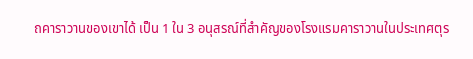ถคาราวานของเขาได้ เป็น 1 ใน 3 อนุสรณ์ที่สำคัญของโรงแรมคาราวานในประเทศตุร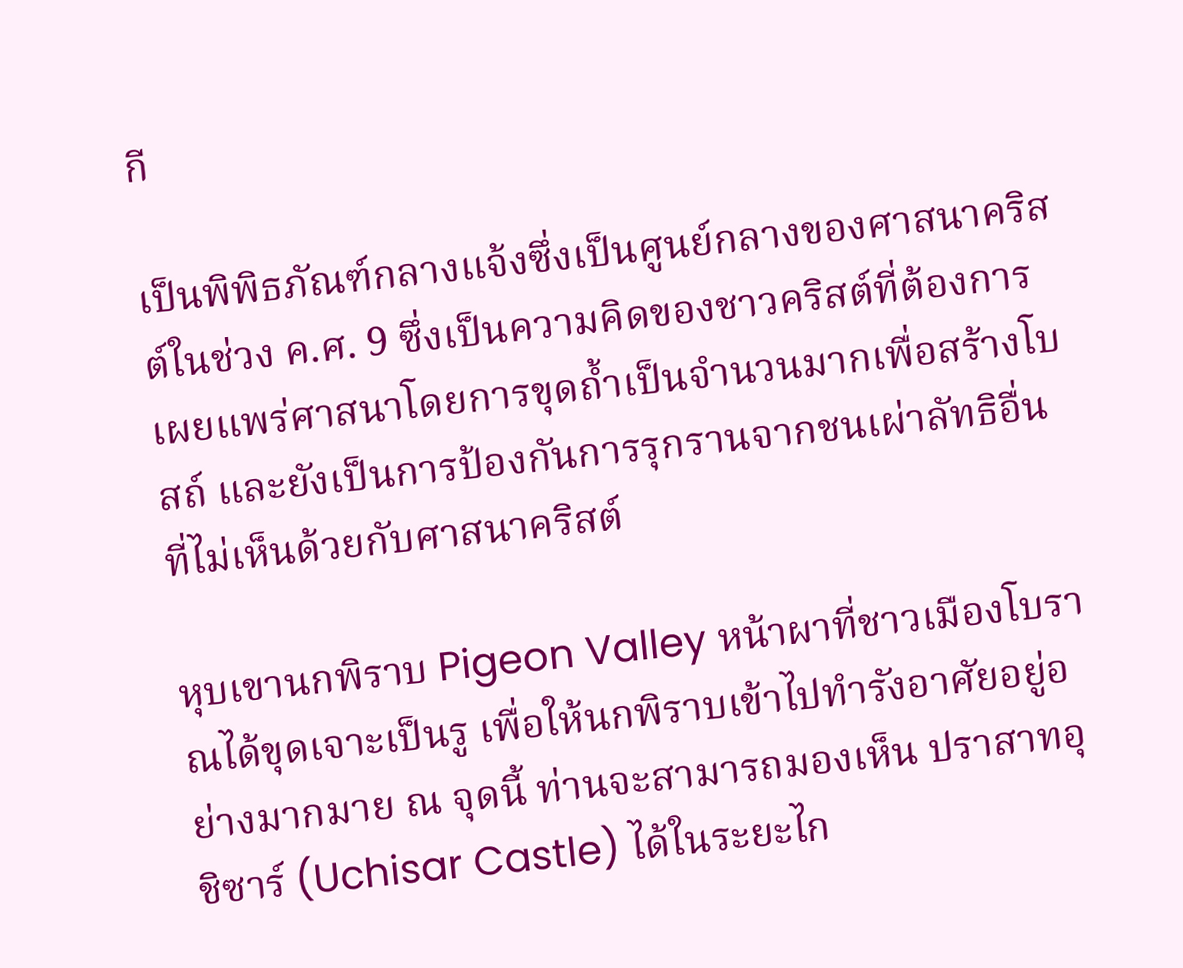กี

เป็นพิพิธภัณฑ์กลางแจ้งซึ่งเป็นศูนย์กลางของศาสนาคริสต์ในช่วง ค.ศ. 9 ซึ่งเป็นความคิดของชาวคริสต์ที่ต้องการเผยแพร่ศาสนาโดยการขุดถ้ำเป็นจำนวนมากเพื่อสร้างโบสถ์ และยังเป็นการป้องกันการรุกรานจากชนเผ่าลัทธิอื่นที่ไม่เห็นด้วยกับศาสนาคริสต์

หุบเขานกพิราบ Pigeon Valley หน้าผาที่ชาวเมืองโบราณได้ขุดเจาะเป็นรู เพื่อให้นกพิราบเข้าไปทำรังอาศัยอยู่อย่างมากมาย ณ จุดนี้ ท่านจะสามารถมองเห็น ปราสาทอุชิซาร์ (Uchisar Castle) ได้ในระยะไก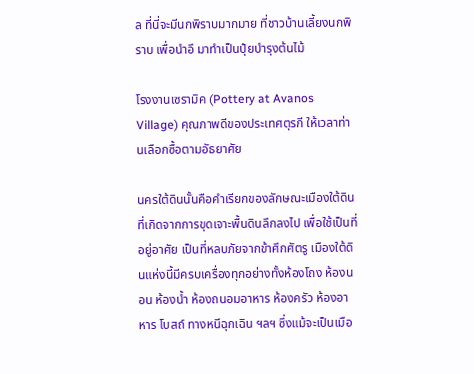ล ที่นี่จะมีนกพิราบมากมาย ที่ชาวบ้านเลี้ยงนกพิราบ เพื่อนำอึ มาทำเป็นปุ๋ยบำรุงต้นไม้

โรงงานเซรามิค (Pottery at Avanos Village) คุณภาพดีของประเทศตุรกี ให้เวลาท่านเลือกซื้อตามอัธยาศัย

นครใต้ดินนั้นคือคำเรียกของลักษณะเมืองใต้ดิน ที่เกิดจากการขุดเจาะพื้นดินลึกลงไป เพื่อใช้เป็นที่อยู่อาศัย เป็นที่หลบภัยจากข้าศึกศัตรู เมืองใต้ดินแห่งนี้มีครบเครื่องทุกอย่างทั้งห้องโถง ห้องนอน ห้องน้ำ ห้องถนอมอาหาร ห้องครัว ห้องอาหาร โบสถ์ ทางหนีฉุกเฉิน ฯลฯ ซึ่งแม้จะเป็นเมือ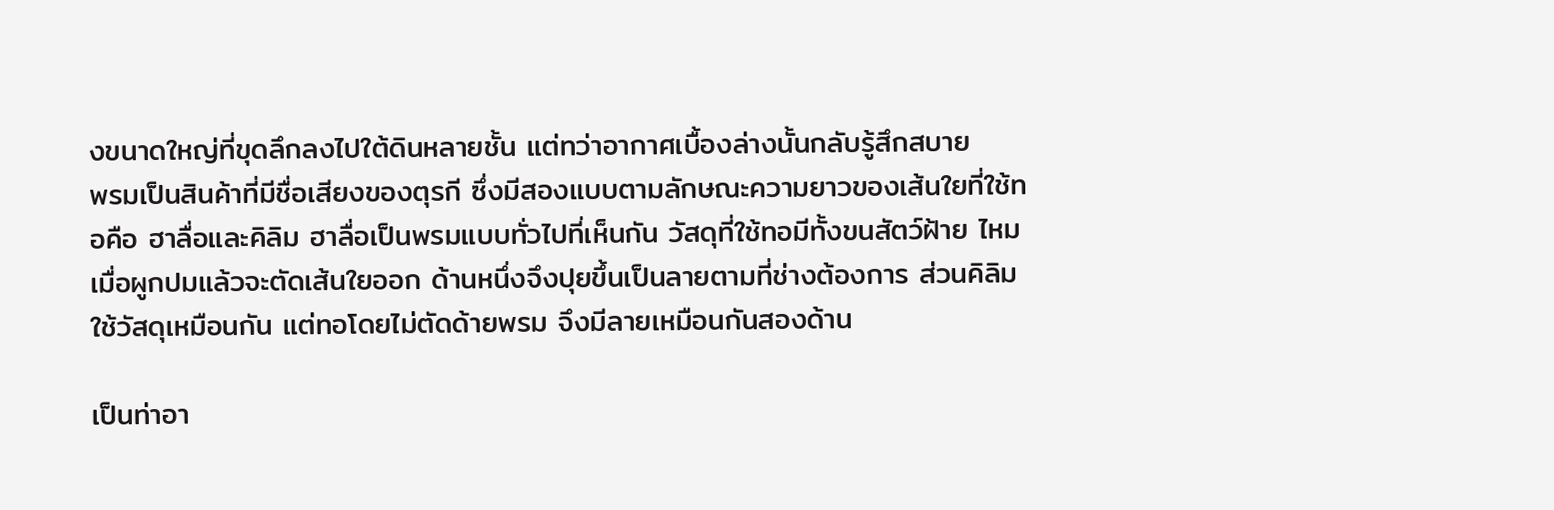งขนาดใหญ่ที่ขุดลึกลงไปใต้ดินหลายชั้น แต่ทว่าอากาศเบื้องล่างนั้นกลับรู้สึกสบาย
พรมเป็นสินค้าที่มีชื่อเสียงของตุรกี ซึ่งมีสองแบบตามลักษณะความยาวของเส้นใยที่ใช้ทอคือ ฮาลื่อและคิลิม ฮาลื่อเป็นพรมแบบทั่วไปที่เห็นกัน วัสดุที่ใช้ทอมีทั้งขนสัตว์ฝ้าย ไหม เมื่อผูกปมแล้วจะตัดเส้นใยออก ด้านหนึ่งจึงปุยขึ้นเป็นลายตามที่ช่างต้องการ ส่วนคิลิมใช้วัสดุเหมือนกัน แต่ทอโดยไม่ตัดด้ายพรม จึงมีลายเหมือนกันสองด้าน

เป็นท่าอา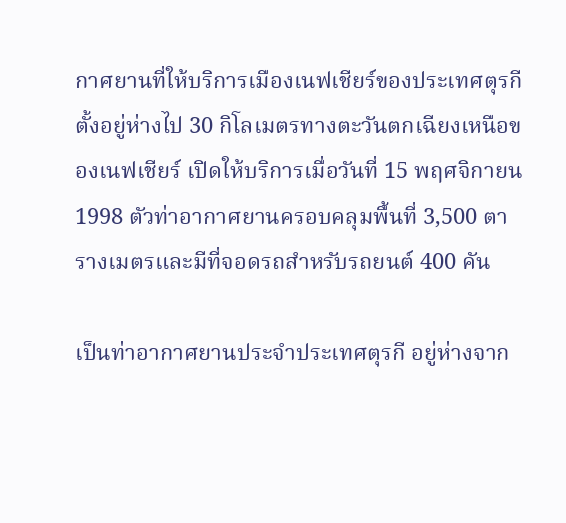กาศยานที่ให้บริการเมืองเนฟเชียร์ของประเทศตุรกี ตั้งอยู่ห่างไป 30 กิโลเมตรทางตะวันตกเฉียงเหนือของเนฟเชียร์ เปิดให้บริการเมื่อวันที่ 15 พฤศจิกายน 1998 ตัวท่าอากาศยานครอบคลุมพื้นที่ 3,500 ตารางเมตรและมีที่จอดรถสำหรับรถยนต์ 400 คัน

เป็นท่าอากาศยานประจำประเทศตุรกี อยู่ห่างจาก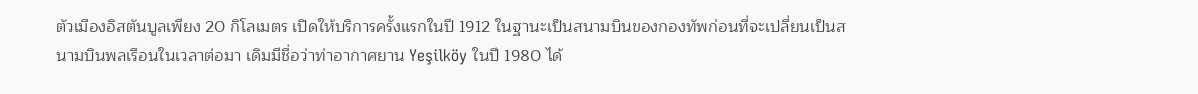ตัวเมืองอิสตันบูลเพียง 20 กิโลเมตร เปิดให้บริการครั้งแรกในปี 1912 ในฐานะเป็นสนามบินของกองทัพก่อนที่จะเปลี่ยนเป็นสนามบินพลเรือนในเวลาต่อมา เดิมมีชื่อว่าท่าอากาศยาน Yeşilköy ในปี 1980 ได้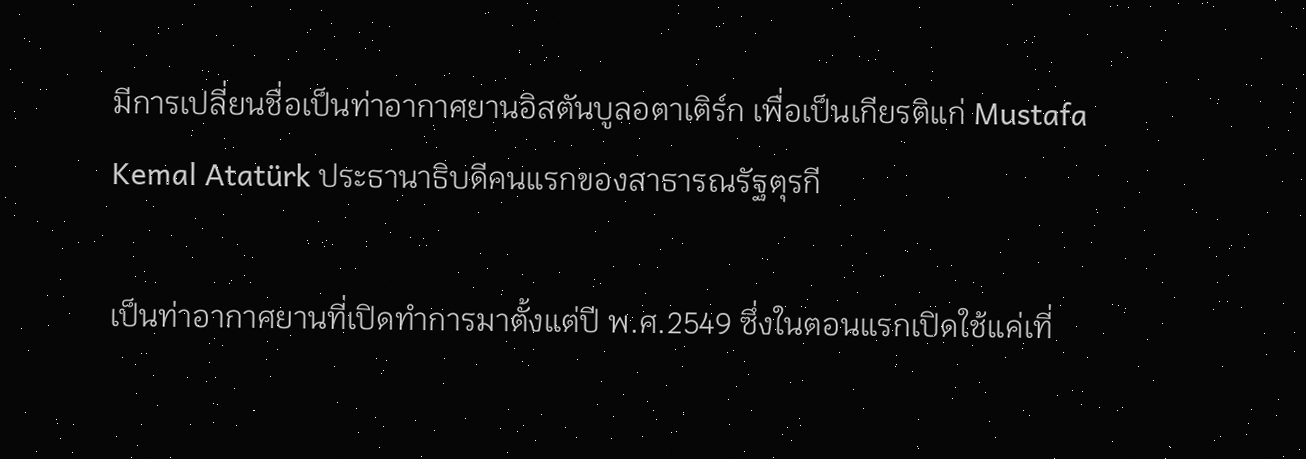มีการเปลี่ยนชื่อเป็นท่าอากาศยานอิสตันบูลอตาเติร์ก เพื่อเป็นเกียรติแก่ Mustafa Kemal Atatürk ประธานาธิบดีคนแรกของสาธารณรัฐตุรกี

เป็นท่าอากาศยานที่เปิดทำการมาตั้งแต่ปี พ.ศ.2549 ซึ่งในตอนแรกเปิดใช้แค่เที่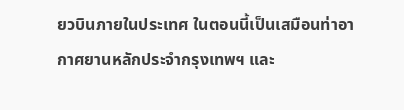ยวบินภายในประเทศ ในตอนนี้เป็นเสมือนท่าอากาศยานหลักประจำกรุงเทพฯ และ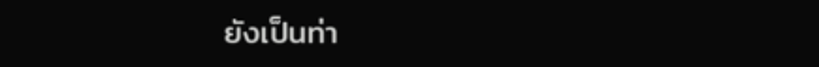ยังเป็นท่า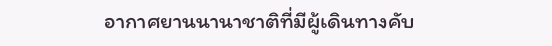อากาศยานนานาชาติที่มีผู้เดินทางคับ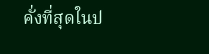คั่งที่สุดในป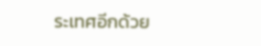ระเทศอีกด้วย